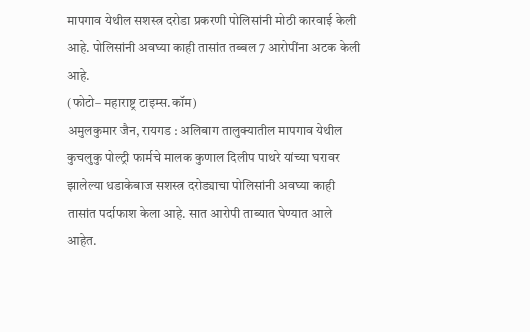मापगाव येथील सशस्त्र दरोडा प्रकरणी पोलिसांनी मोठी कारवाई केली आहे. पोलिसांनी अवघ्या काही तासांत तब्बल 7 आरोपींना अटक केली आहे.
(फोटो– महाराष्ट्र टाइम्स.कॉम)
अमुलकुमार जैन, रायगड : अलिबाग तालुक्यातील मापगाव येथील कुचलुकु पोल्ट्री फार्मचे मालक कुणाल दिलीप पाथरे यांच्या घरावर झालेल्या धडाकेबाज सशस्त्र दरोड्याचा पोलिसांनी अवघ्या काही तासांत पर्दाफाश केला आहे. सात आरोपी ताब्यात घेण्यात आले आहेत.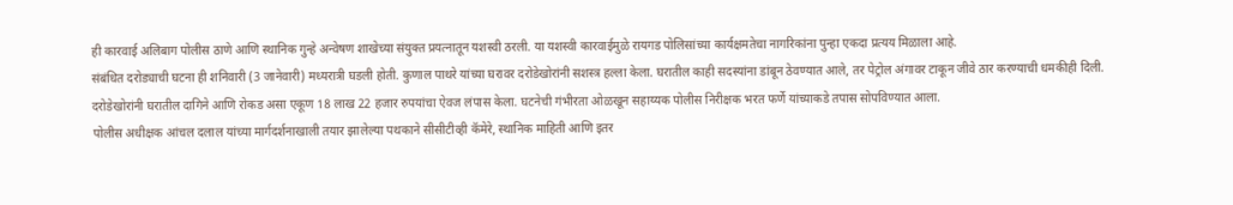ही कारवाई अलिबाग पोलीस ठाणे आणि स्थानिक गुन्हे अन्वेषण शाखेच्या संयुक्त प्रयत्नातून यशस्वी ठरली. या यशस्वी कारवाईमुळे रायगड पोलिसांच्या कार्यक्षमतेचा नागरिकांना पुन्हा एकदा प्रत्यय मिळाला आहे.
संबंधित दरोड्याची घटना ही शनिवारी (3 जानेवारी) मध्यरात्री घडली होती. कुणाल पाथरे यांच्या घरावर दरोडेखोरांनी सशस्त्र हल्ला केला. घरातील काही सदस्यांना डांबून ठेवण्यात आले, तर पेट्रोल अंगावर टाकून जीवे ठार करण्याची धमकीही दिली. दरोडेखोरांनी घरातील दागिने आणि रोकड असा एकूण 18 लाख 22 हजार रुपयांचा ऐवज लंपास केला. घटनेची गंभीरता ओळखून सहाय्यक पोलीस निरीक्षक भरत फर्णे यांच्याकडे तपास सोपविण्यात आला.
पोलीस अधीक्षक आंचल दलाल यांच्या मार्गदर्शनाखाली तयार झालेल्या पथकाने सीसीटीव्ही कॅमेरे, स्थानिक माहिती आणि इतर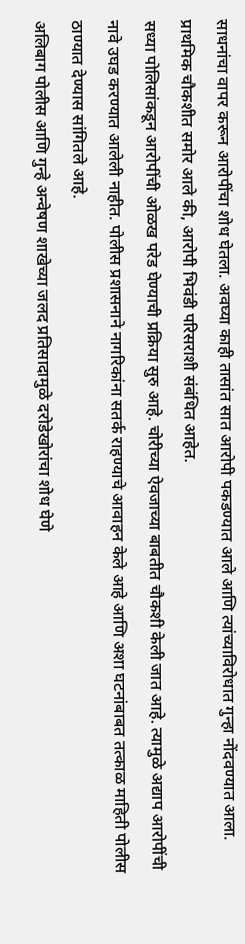साधनांचा वापर करून आरोपींचा शोध घेतला. अवघ्या काही तासांत सात आरोपी पकडण्यात आले आणि त्यांच्याविरोधात गुन्हा नोंदवण्यात आला. प्राथमिक चौकशीत समोर आले की, आरोपी भिवंडी परिसराशी संबंधित आहेत.
सध्या पोलिसांकडून आरोपींची ओळख परेड घेण्याची प्रक्रिया सुरु आहे. चोरीच्या ऐवजाच्या बाबतीत चौकशी केली जात आहे. त्यामुळे अद्याप आरोपींची नावे उघड करण्यात आलेली नाहीत. पोलीस प्रशासनाने नागरिकांना सतर्क राहण्याचे आवाहन केले आहे आणि अशा घटनांबाबत तत्काळ माहिती पोलीस ठाण्यात देण्यास सांगितले आहे.
अलिबाग पोलीस आणि गुन्हे अन्वेषण शाखेच्या जलद प्रतिसादामुळे दरोडेखोरांचा शोध घेणे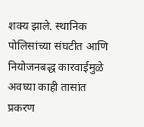शक्य झाले. स्थानिक पोलिसांच्या संघटीत आणि नियोजनबद्ध कारवाईमुळे अवघ्या काही तासांत प्रकरण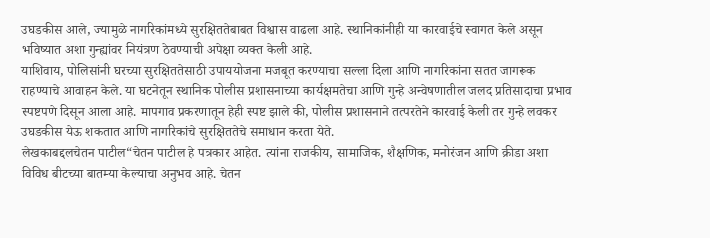उघडकीस आले, ज्यामुळे नागरिकांमध्ये सुरक्षिततेबाबत विश्वास वाढला आहे. स्थानिकांनीही या कारवाईचे स्वागत केले असून भविष्यात अशा गुन्ह्यांवर नियंत्रण ठेवण्याची अपेक्षा व्यक्त केली आहे.
याशिवाय, पोलिसांनी घरच्या सुरक्षिततेसाठी उपाययोजना मजबूत करण्याचा सल्ला दिला आणि नागरिकांना सतत जागरूक राहण्याचे आवाहन केले. या घटनेतून स्थानिक पोलीस प्रशासनाच्या कार्यक्षमतेचा आणि गुन्हे अन्वेषणातील जलद प्रतिसादाचा प्रभाव स्पष्टपणे दिसून आला आहे. मापगाव प्रकरणातून हेही स्पष्ट झाले की, पोलीस प्रशासनाने तत्परतेने कारवाई केली तर गुन्हे लवकर उघडकीस येऊ शकतात आणि नागरिकांचे सुरक्षिततेचे समाधान करता येते.
लेखकाबद्दलचेतन पाटील“चेतन पाटील हे पत्रकार आहेत. त्यांना राजकीय, सामाजिक, शैक्षणिक, मनोरंजन आणि क्रीडा अशा विविध बीटच्या बातम्या केल्याचा अनुभव आहे. चेतन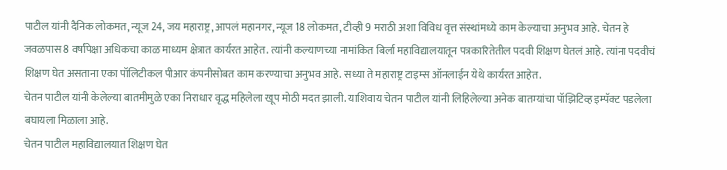पाटील यांनी दैनिक लोकमत, न्यूज 24, जय महाराष्ट्र, आपलं महानगर, न्यूज 18 लोकमत, टीव्ही 9 मराठी अशा विविध वृत्त संस्थांमध्ये काम केल्याचा अनुभव आहे. चेतन हे जवळपास 8 वर्षांपेक्षा अधिकचा काळ माध्यम क्षेत्रात कार्यरत आहेत. त्यांनी कल्याणच्या नामांकित बिर्ला महाविद्यालयातून पत्रकारितेतील पदवी शिक्षण घेतलं आहे. त्यांना पदवीचं शिक्षण घेत असताना एका पॉलिटीकल पीआर कंपनीसोबत काम करण्याचा अनुभव आहे. सध्या ते महाराष्ट्र टाइम्स ऑनलाईन येथे कार्यरत आहेत.
चेतन पाटील यांनी केलेल्या बातमीमुळे एका निराधार वृद्ध महिलेला खूप मोठी मदत झाली. याशिवाय चेतन पाटील यांनी लिहिलेल्या अनेक बातम्यांचा पॉझिटिव्ह इम्पॅक्ट पडलेला बघायला मिळाला आहे.
चेतन पाटील महाविद्यालयात शिक्षण घेत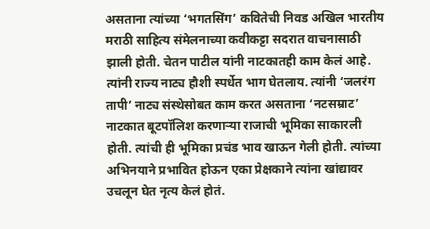असताना त्यांच्या ‘भगतसिंग’ कवितेची निवड अखिल भारतीय मराठी साहित्य संमेलनाच्या कवीकट्टा सदरात वाचनासाठी झाली होती. चेतन पाटील यांनी नाटकातही काम केलं आहे. त्यांनी राज्य नाट्य हौशी स्पर्धेत भाग घेतलाय. त्यांनी ‘जलरंग तापी’ नाट्य संस्थेसोबत काम करत असताना ‘नटसम्राट’ नाटकात बूटपॉलिश करणाऱ्या राजाची भूमिका साकारली होती. त्यांची ही भूमिका प्रचंड भाव खाऊन गेली होती. त्यांच्या अभिनयाने प्रभावित होऊन एका प्रेक्षकाने त्यांना खांद्यावर उचलून घेत नृत्य केलं होतं.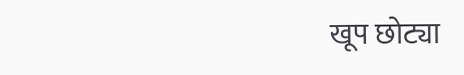खूप छोट्या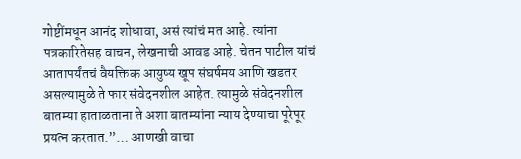गोष्टींमधून आनंद शोधावा, असं त्यांचं मत आहे. त्यांना पत्रकारितेसह वाचन, लेखनाची आवड आहे. चेतन पाटील यांचं आतापर्यंतचं वैयक्तिक आयुष्य खूप संघर्षमय आणि खडतर असल्यामुळे ते फार संवेदनशील आहेत. त्यामुळे संवेदनशील बातम्या हाताळताना ते अशा बातम्यांना न्याय देण्याचा पूरेपूर प्रयत्न करतात.”… आणखी वाचा